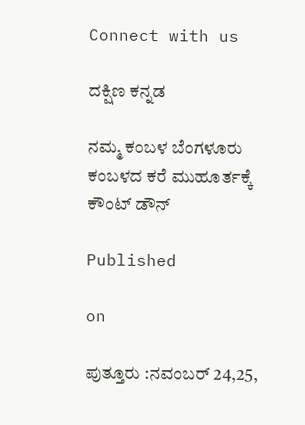Connect with us

ದಕ್ಷಿಣ ಕನ್ನಡ

ನಮ್ಮ ಕಂಬಳ ಬೆಂಗಳೂರು ಕಂಬಳದ ಕರೆ ಮುಹೂರ್ತಕ್ಕೆ ಕೌಂಟ್ ಡೌನ್

Published

on

ಪುತ್ತೂರು :ನವಂಬರ್ 24,25,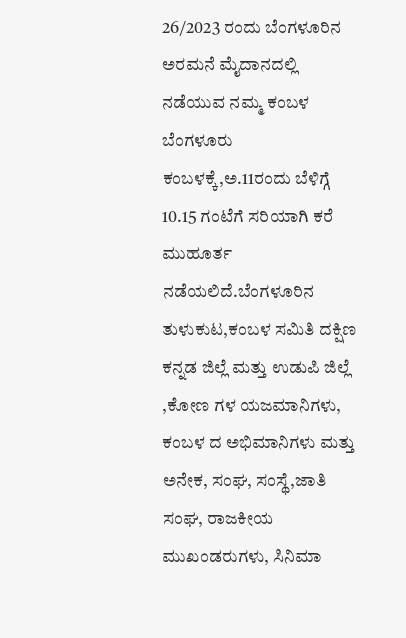26/2023 ರಂದು ಬೆಂಗಳೂರಿನ ಅರಮನೆ ಮೈದಾನದಲ್ಲಿ ನಡೆಯುವ ನಮ್ಮ ಕಂಬಳ ಬೆಂಗಳೂರು ಕಂಬಳಕ್ಕೆ,ಅ.11ರಂದು ಬೆಳಿಗ್ಗೆ 10.15 ಗಂಟೆಗೆ ಸರಿಯಾಗಿ ಕರೆ ಮುಹೂರ್ತ ನಡೆಯಲಿದೆ.ಬೆಂಗಳೂರಿನ ತುಳುಕುಟ,ಕಂಬಳ ಸಮಿತಿ ದಕ್ಷಿಣ ಕನ್ನಡ ಜಿಲ್ಲೆ ಮತ್ತು ಉಡುಪಿ ಜಿಲ್ಲೆ ,ಕೋಣ ಗಳ ಯಜಮಾನಿಗಳು, ಕಂಬಳ ದ ಅಭಿಮಾನಿಗಳು ಮತ್ತು ಅನೇಕ, ಸಂಘ, ಸಂಸ್ಥೆ,ಜಾತಿ ಸಂಘ, ರಾಜಕೀಯ ಮುಖಂಡರುಗಳು, ಸಿನಿಮಾ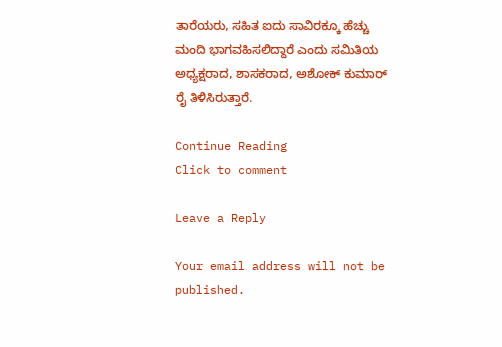ತಾರೆಯರು, ಸಹಿತ ಐದು ಸಾವಿರಕ್ಕೂ ಹೆಚ್ಚು ಮಂದಿ ಭಾಗವಹಿಸಲಿದ್ದಾರೆ ಎಂದು ಸಮಿತಿಯ ಅಧ್ಯಕ್ಷರಾದ, ಶಾಸಕರಾದ, ಅಶೋಕ್ ಕುಮಾರ್ ರೈ ತಿಳಿಸಿರುತ್ತಾರೆ.

Continue Reading
Click to comment

Leave a Reply

Your email address will not be published.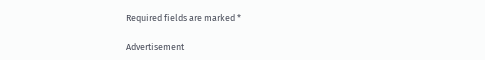Required fields are marked *

Advertisement